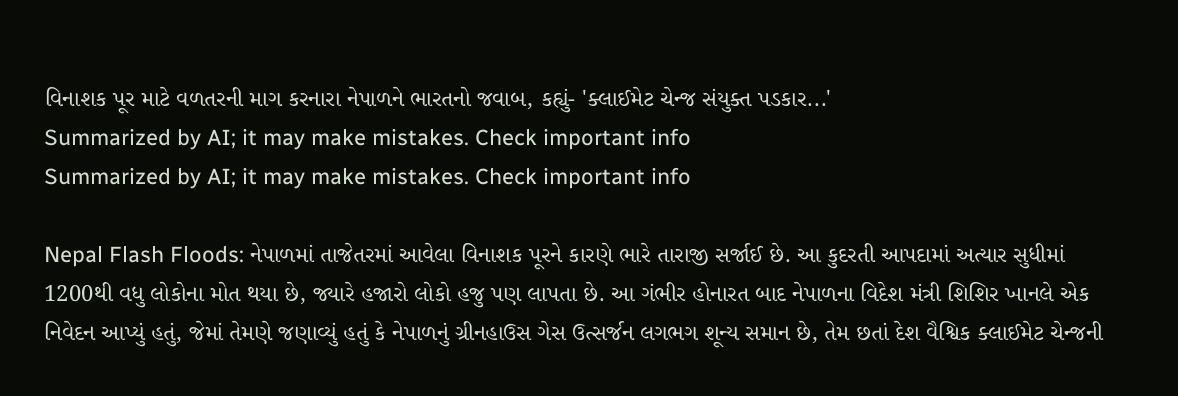વિનાશક પૂર માટે વળતરની માગ કરનારા નેપાળને ભારતનો જવાબ, કહ્યું- 'ક્લાઈમેટ ચેન્જ સંયુક્ત પડકાર...'
Summarized by AI; it may make mistakes. Check important info
Summarized by AI; it may make mistakes. Check important info

Nepal Flash Floods: નેપાળમાં તાજેતરમાં આવેલા વિનાશક પૂરને કારણે ભારે તારાજી સર્જાઈ છે. આ કુદરતી આપદામાં અત્યાર સુધીમાં 1200થી વધુ લોકોના મોત થયા છે, જ્યારે હજારો લોકો હજુ પણ લાપતા છે. આ ગંભીર હોનારત બાદ નેપાળના વિદેશ મંત્રી શિશિર ખાનલે એક નિવેદન આપ્યું હતું, જેમાં તેમણે જણાવ્યું હતું કે નેપાળનું ગ્રીનહાઉસ ગેસ ઉત્સર્જન લગભગ શૂન્ય સમાન છે, તેમ છતાં દેશ વૈશ્વિક ક્લાઈમેટ ચેન્જની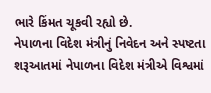ભારે કિંમત ચૂકવી રહ્યો છે.
નેપાળના વિદેશ મંત્રીનું નિવેદન અને સ્પષ્ટતા
શરૂઆતમાં નેપાળના વિદેશ મંત્રીએ વિશ્વમાં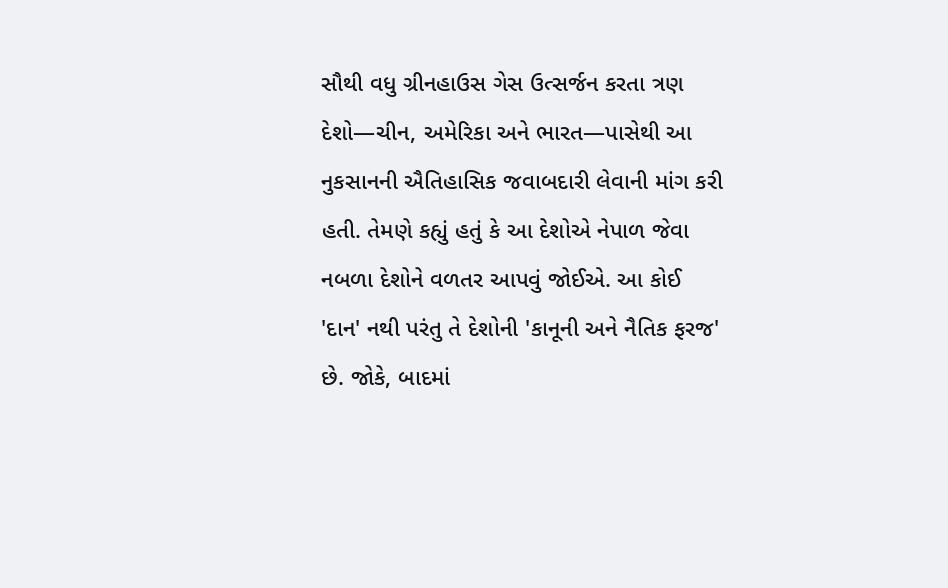સૌથી વધુ ગ્રીનહાઉસ ગેસ ઉત્સર્જન કરતા ત્રણ દેશો—ચીન, અમેરિકા અને ભારત—પાસેથી આ નુકસાનની ઐતિહાસિક જવાબદારી લેવાની માંગ કરી હતી. તેમણે કહ્યું હતું કે આ દેશોએ નેપાળ જેવા નબળા દેશોને વળતર આપવું જોઈએ. આ કોઈ 'દાન' નથી પરંતુ તે દેશોની 'કાનૂની અને નૈતિક ફરજ' છે. જોકે, બાદમાં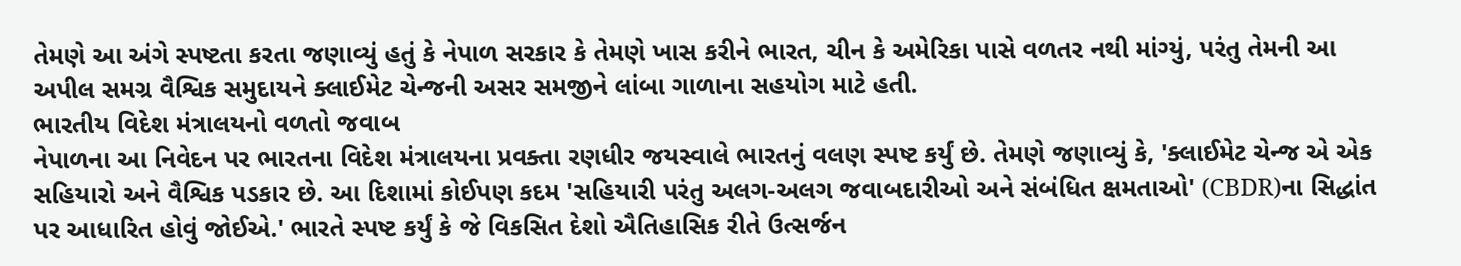તેમણે આ અંગે સ્પષ્ટતા કરતા જણાવ્યું હતું કે નેપાળ સરકાર કે તેમણે ખાસ કરીને ભારત, ચીન કે અમેરિકા પાસે વળતર નથી માંગ્યું, પરંતુ તેમની આ અપીલ સમગ્ર વૈશ્વિક સમુદાયને ક્લાઈમેટ ચેન્જની અસર સમજીને લાંબા ગાળાના સહયોગ માટે હતી.
ભારતીય વિદેશ મંત્રાલયનો વળતો જવાબ
નેપાળના આ નિવેદન પર ભારતના વિદેશ મંત્રાલયના પ્રવક્તા રણધીર જયસ્વાલે ભારતનું વલણ સ્પષ્ટ કર્યું છે. તેમણે જણાવ્યું કે, 'ક્લાઈમેટ ચેન્જ એ એક સહિયારો અને વૈશ્વિક પડકાર છે. આ દિશામાં કોઈપણ કદમ 'સહિયારી પરંતુ અલગ-અલગ જવાબદારીઓ અને સંબંધિત ક્ષમતાઓ' (CBDR)ના સિદ્ધાંત પર આધારિત હોવું જોઈએ.' ભારતે સ્પષ્ટ કર્યું કે જે વિકસિત દેશો ઐતિહાસિક રીતે ઉત્સર્જન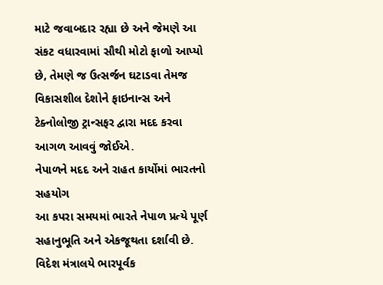માટે જવાબદાર રહ્યા છે અને જેમણે આ સંકટ વધારવામાં સૌથી મોટો ફાળો આપ્યો છે, તેમણે જ ઉત્સર્જન ઘટાડવા તેમજ વિકાસશીલ દેશોને ફાઇનાન્સ અને ટેક્નોલોજી ટ્રાન્સફર દ્વારા મદદ કરવા આગળ આવવું જોઈએ.
નેપાળને મદદ અને રાહત કાર્યોમાં ભારતનો સહયોગ
આ કપરા સમયમાં ભારતે નેપાળ પ્રત્યે પૂર્ણ સહાનુભૂતિ અને એકજૂથતા દર્શાવી છે. વિદેશ મંત્રાલયે ભારપૂર્વક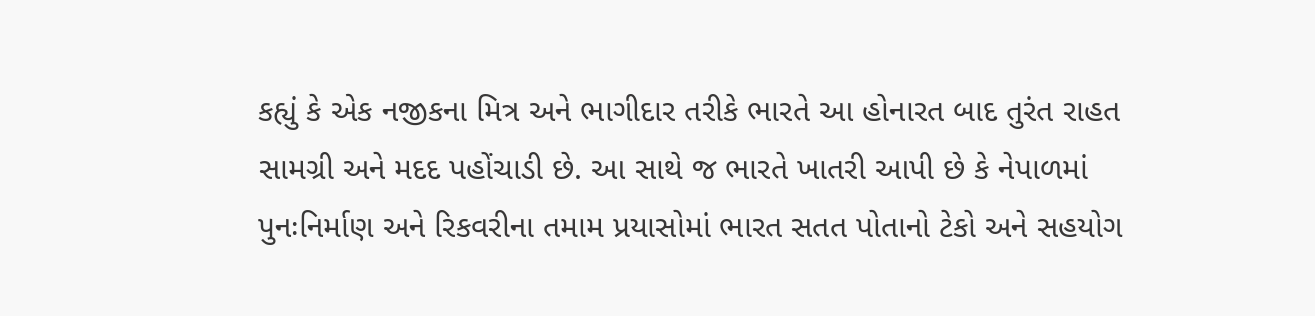કહ્યું કે એક નજીકના મિત્ર અને ભાગીદાર તરીકે ભારતે આ હોનારત બાદ તુરંત રાહત સામગ્રી અને મદદ પહોંચાડી છે. આ સાથે જ ભારતે ખાતરી આપી છે કે નેપાળમાં પુનઃનિર્માણ અને રિકવરીના તમામ પ્રયાસોમાં ભારત સતત પોતાનો ટેકો અને સહયોગ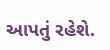આપતું રહેશે.